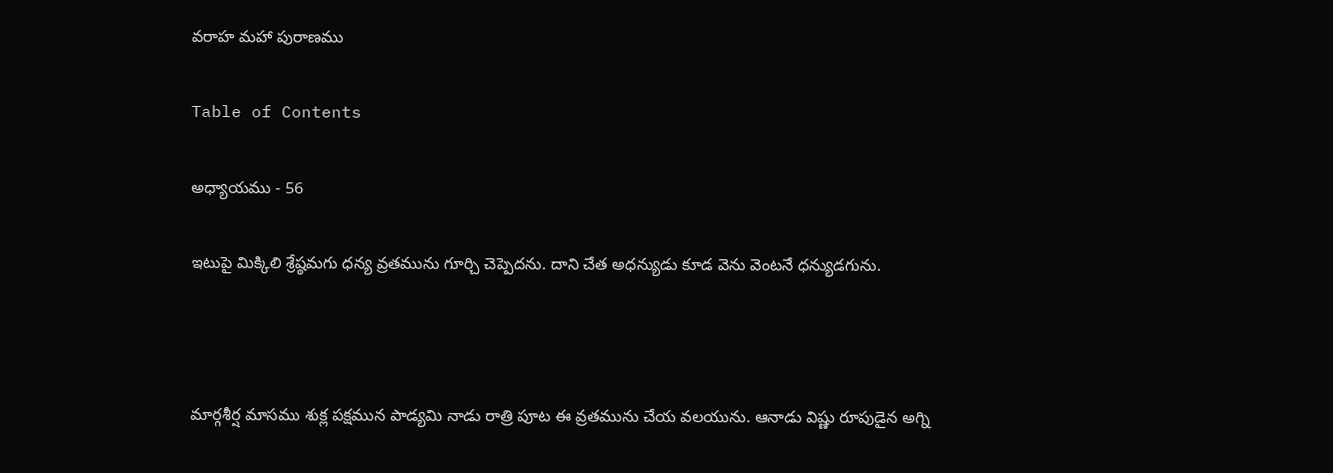వరాహ మహా పురాణము

Table of Contents

అధ్యాయము - 56

ఇటుపై మిక్కిలి శ్రేష్ఠమగు ధన్య వ్రతమును గూర్చి చెప్పెదను. దాని చేత అధన్యుడు కూడ వెను వెంటనే ధన్యుడగును.



మార్గశీర్ష మాసము శుక్ల పక్షమున పాడ్యమి నాడు రాత్రి పూట ఈ వ్రతమును చేయ వలయును. ఆనాడు విష్ణు రూపుడైన అగ్ని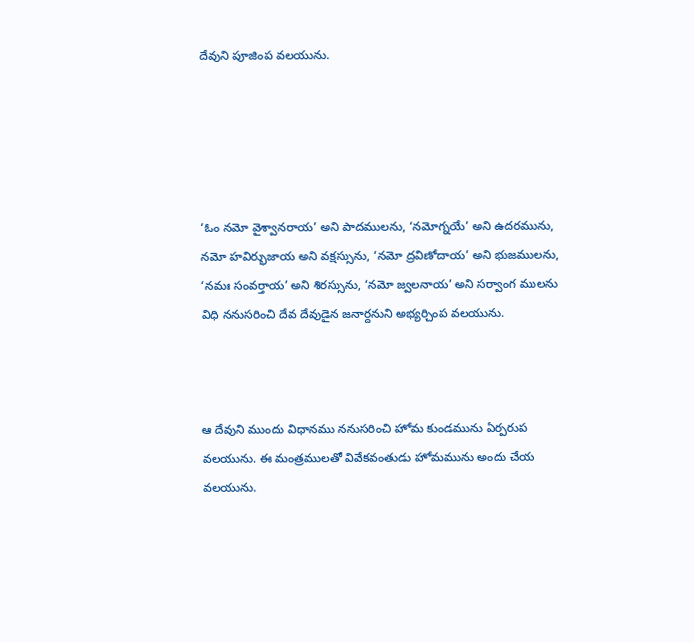దేవుని పూజింప వలయును.





‘ఓం నమో వైశ్వానరాయ’ అని పాదములను, ‘నమోగ్నయే’ అని ఉదరమును, నమో హవిర్భుజాయ అని వక్షస్సును, ‘నమో ద్రవిణోదాయ’ అని భుజములను, ‘నమః సంవర్తాయ’ అని శిరస్సును, ‘నమో జ్వలనాయ’ అని సర్వాంగ ములను విధి ననుసరించి దేవ దేవుడైన జనార్దనుని అభ్యర్చింప వలయును.



ఆ దేవుని ముందు విధానము ననుసరించి హోమ కుండమును ఏర్పరుప వలయును. ఈ మంత్రములతో వివేకవంతుడు హోమమును అందు చేయ వలయును.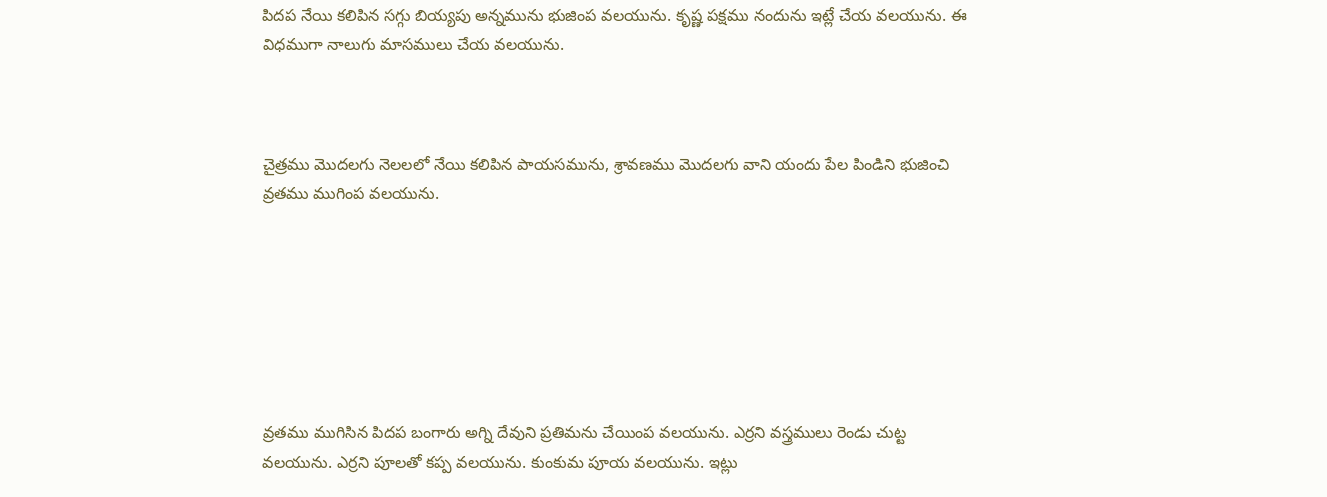పిదప నేయి కలిపిన సగ్గు బియ్యపు అన్నమును భుజింప వలయును. కృష్ణ పక్షము నందును ఇట్లే చేయ వలయును. ఈ విధముగా నాలుగు మాసములు చేయ వలయును.



చైత్రము మొదలగు నెలలలో నేయి కలిపిన పాయసమును, శ్రావణము మొదలగు వాని యందు పేల పిండిని భుజించి వ్రతము ముగింప వలయును.







వ్రతము ముగిసిన పిదప బంగారు అగ్ని దేవుని ప్రతిమను చేయింప వలయును. ఎర్రని వస్త్రములు రెండు చుట్ట వలయును. ఎర్రని పూలతో కప్ప వలయును. కుంకుమ పూయ వలయును. ఇట్లు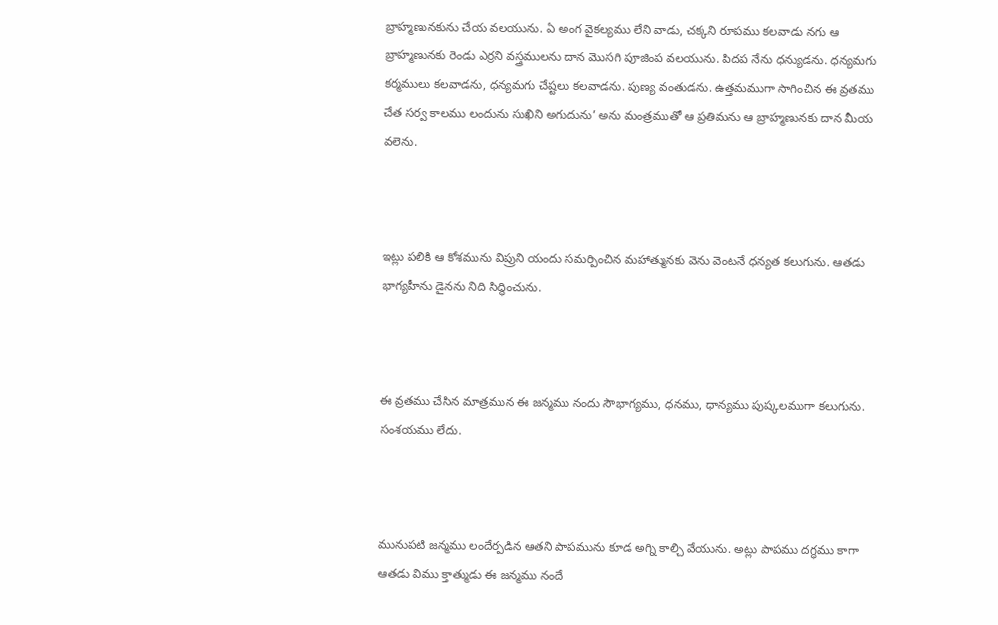బ్రాహ్మణునకును చేయ వలయును. ఏ అంగ వైకల్యము లేని వాడు, చక్కని రూపము కలవాడు నగు ఆ బ్రాహ్మణునకు రెండు ఎర్రని వస్త్రములను దాన మొసగి పూజింప వలయును. పిదప నేను ధన్యుడను. ధన్యమగు కర్మములు కలవాడను, ధన్యమగు చేష్టలు కలవాడను. పుణ్య వంతుడను. ఉత్తమముగా సాగించిన ఈ వ్రతము చేత సర్వ కాలము లందును సుఖిని అగుదును’ అను మంత్రముతో ఆ ప్రతిమను ఆ బ్రాహ్మణునకు దాన మీయ వలెను.



ఇట్లు పలికి ఆ కోశమును విప్రుని యందు సమర్పించిన మహాత్మునకు వెను వెంటనే ధన్యత కలుగును. ఆతడు భాగ్యహీను డైనను నిది సిద్ధించును.



ఈ వ్రతము చేసిన మాత్రమున ఈ జన్మము నందు సౌభాగ్యము, ధనము, ధాన్యము పుష్కలముగా కలుగును. సంశయము లేదు.



మునుపటి జన్మము లందేర్పడిన ఆతని పాపమును కూడ అగ్ని కాల్చి వేయును. అట్లు పాపము దగ్ధము కాగా ఆతడు విము క్తాత్ముడు ఈ జన్మము నందే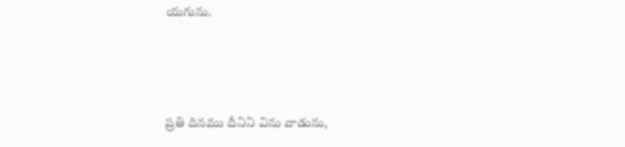యగును.



ప్రతి దినము దీనిని విను వాడును,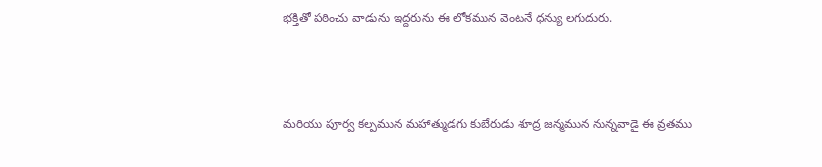భక్తితో పఠించు వాడును ఇద్దరును ఈ లోకమున వెంటనే ధన్యు లగుదురు.



మరియు పూర్వ కల్పమున మహాత్ముడగు కుబేరుడు శూద్ర జన్మమున నున్నవాడై ఈ వ్రతము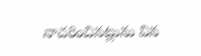నాచరించినట్లును విన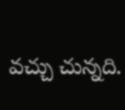వచ్చు చున్నది.